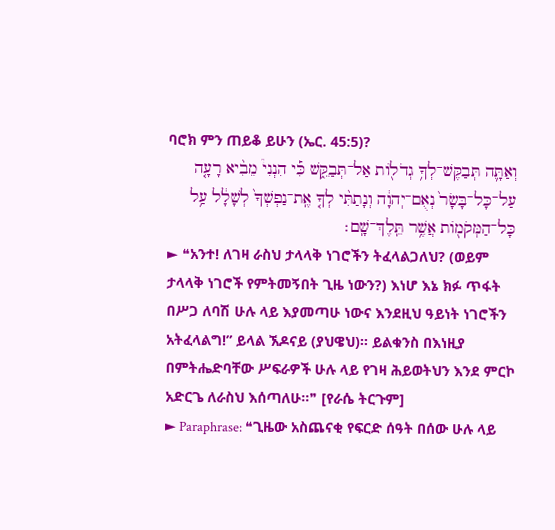ባሮክ ምን ጠይቆ ይሁን (ኤር. 45:5)?
וְאַתָּ֛ה תְּבַקֶּשׁ־לְךָ֥ גְדֹל֖וֹת אַל־תְּבַקֵּ֑שׁ כִּ֡י הִנְנִי֩ מֵבִ֨יא רָעָ֤ה עַל־כָּל־בָּשָׂר֙ נְאֻם־יְהוָ֔ה וְנָתַתִּ֨י לְךָ֤ אֶֽת־נַפְשְׁךָ֙ לְשָׁלָ֔ל עַ֥ל כָּל־הַמְּקֹמ֖וֹת אֲשֶׁ֥ר תֵּֽלֶךְ־שָֽׁם׃
► ❝አንተ! ለገዛ ራስህ ታላላቅ ነገሮችን ትፈላልጋለህ? (ወይም ታላላቅ ነገሮች የምትመኝበት ጊዜ ነውን?) እነሆ እኔ ክፉ ጥፋት በሥጋ ለባሽ ሁሉ ላይ እያመጣሁ ነውና እንደዚህ ዓይነት ነገሮችን አትፈላልግ!” ይላል ኧዶናይ (ያህዌህ)። ይልቁንስ በእነዚያ በምትሔድባቸው ሥፍራዎች ሁሉ ላይ የገዛ ሕይወትህን እንደ ምርኮ አድርጌ ለራስህ እሰጣለሁ።❞ [የራሴ ትርጉም]
► Paraphrase: ❝ጊዜው አስጨናቂ የፍርድ ሰዓት በሰው ሁሉ ላይ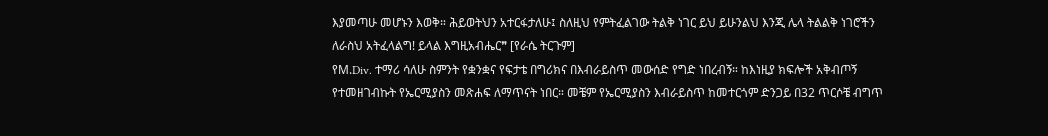እያመጣሁ መሆኑን እወቅ። ሕይወትህን አተርፋታለሁ፤ ስለዚህ የምትፈልገው ትልቅ ነገር ይህ ይሁንልህ እንጂ ሌላ ትልልቅ ነገሮችን ለራስህ አትፈላልግ! ይላል እግዚአብሔር❞ [የራሴ ትርጉም]
የM.Div. ተማሪ ሳለሁ ስምንት የቋንቋና የፍታቴ በግሪክና በእብራይስጥ መውሰድ የግድ ነበረብኝ። ከእነዚያ ክፍሎች አቅብጦኝ የተመዘገብኩት የኤርሚያስን መጽሐፍ ለማጥናት ነበር። መቼም የኤርሚያስን እብራይስጥ ከመተርጎም ድንጋይ በ32 ጥርሶቼ ብግጥ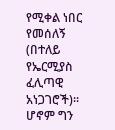የሚቀል ነበር የመሰለኝ (በተለይ የኤርሚያስ ፈሊጣዊ አነጋገሮች)። ሆኖም ግን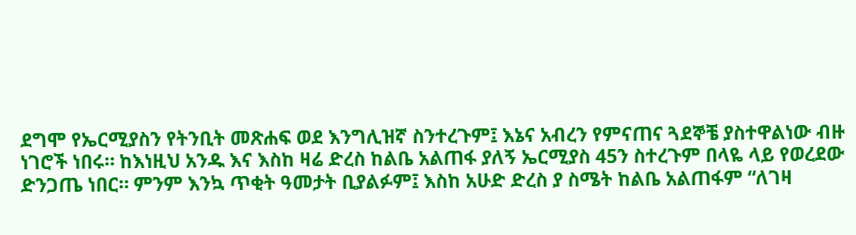ደግሞ የኤርሚያስን የትንቢት መጽሐፍ ወደ እንግሊዝኛ ስንተረጉም፤ እኔና አብረን የምናጠና ጓደኞቼ ያስተዋልነው ብዙ ነገሮች ነበሩ። ከእነዚህ አንዱ እና እስከ ዛሬ ድረስ ከልቤ አልጠፋ ያለኝ ኤርሚያስ 45ን ስተረጉም በላዬ ላይ የወረደው ድንጋጤ ነበር። ምንም እንኳ ጥቂት ዓመታት ቢያልፉም፤ እስከ አሁድ ድረስ ያ ስሜት ከልቤ አልጠፋም “ለገዛ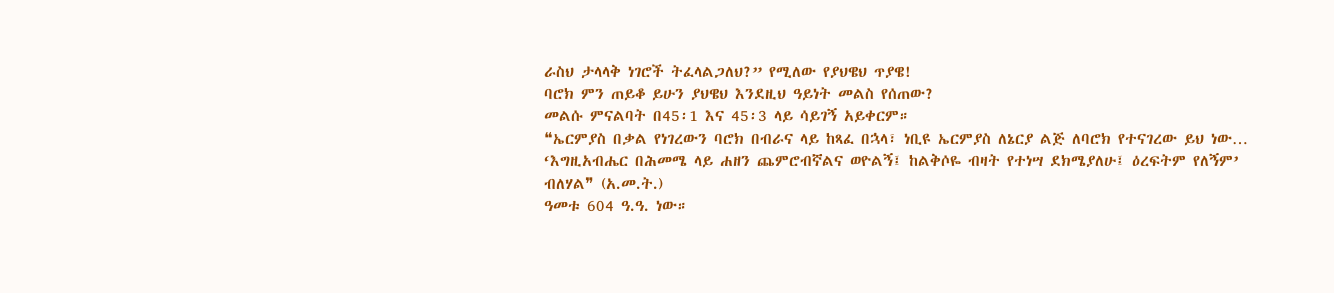ራስህ ታላላቅ ነገሮች ትፈላልጋለህ?” የሚለው የያህዌህ ጥያዌ!
ባሮክ ምን ጠይቆ ይሁን ያህዌህ እንደዚህ ዓይነት መልስ የሰጠው?
መልሱ ምናልባት በ45፡1 እና 45፡3 ላይ ሳይገኝ አይቀርም።
❝ኤርምያስ በቃል የነገረውን ባሮክ በብራና ላይ ከጻፈ በኋላ፣ ነቢዩ ኤርምያስ ለኔርያ ልጅ ለባሮክ የተናገረው ይህ ነው… ‘እግዚአብሔር በሕመሜ ላይ ሐዘን ጨምሮብኛልና ወዮልኝ፤ ከልቅሶዬ ብዛት የተነሣ ደክሜያለሁ፤ ዕረፍትም የለኝም’ ብለሃል❞ (አ.መ.ት.)
ዓመቱ 604 ዓ.ዓ. ነው።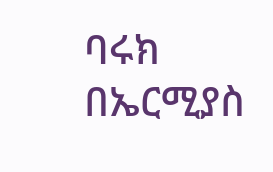ባሩክ በኤርሚያስ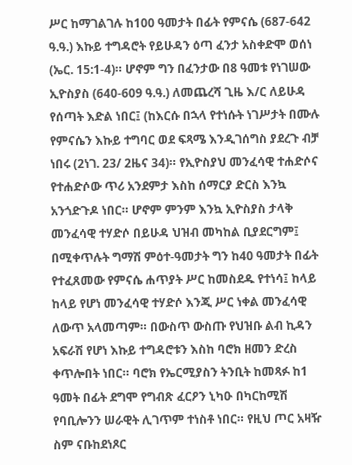ሥር ከማገልገሉ ከ100 ዓመታት በፊት የምናሴ (687-642 ዓ.ዓ.) እኩይ ተግዳሮት የይሁዳን ዕጣ ፈንታ አስቀድሞ ወሰነ (ኤር. 15:1-4)። ሆኖም ግን በፈንታው በ8 ዓመቱ የነገሠው ኢዮስያስ (640-609 ዓ.ዓ.) ለመጨረሻ ጊዜ እ/ር ለይሁዳ የሰጣት እድል ነበር፤ (ከእርሱ በኋላ የተነሱት ነገሥታት በሙሉ የምናሴን እኩይ ተግባር ወደ ፍጻሜ እንዲገሰግስ ያደረጉ ብቻ ነበሩ (2ነገ. 23/ 2ዜና 34)። የኢዮስያህ መንፈሳዊ ተሐድሶና የተሐድሶው ጥሪ አንደምታ እስከ ሰማርያ ድርስ እንኳ አንጎድጉዶ ነበር። ሆኖም ምንም እንኳ ኢዮስያስ ታላቅ መንፈሳዊ ተሃድሶ በይሁዳ ህዝብ መካከል ቢያደርግም፤ በሚቀጥሉት ግማሽ ምዕተ-ዓመታት ግን ከ40 ዓመታት በፊት የተፈጸመው የምናሴ ሐጥያት ሥር ከመስደዱ የተነሳ፤ ከላይ ከላይ የሆነ መንፈሳዊ ተሃድሶ እንጂ ሥር ነቀል መንፈሳዊ ለውጥ አላመጣም። በውስጥ ውስጡ የህዝቡ ልብ ኪዳን አፍራሽ የሆነ እኩይ ተግዳሮቱን እስከ ባሮክ ዘመን ድረስ ቀጥሎበት ነበር። ባሮክ የኤርሚያስን ትንቢት ከመጻፉ ከ1 ዓመት በፊት ደግሞ የግብጽ ፈርዖን ኒካዑ በካርከሚሽ የባቢሎንን ሠራዊት ሊገጥም ተነስቶ ነበር። የዚህ ጦር አዛዥ ስም ናቡከደነጾር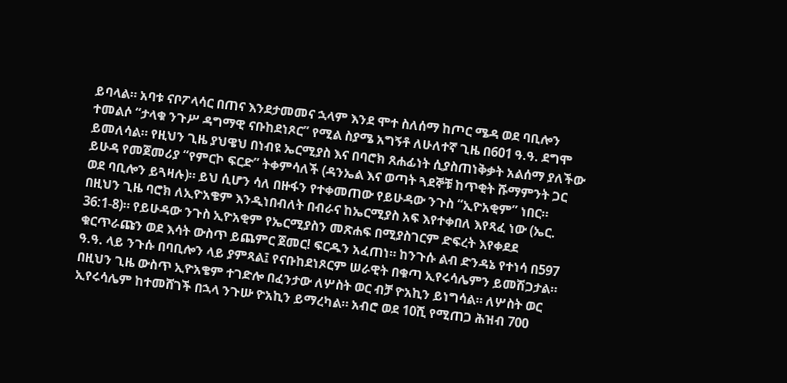ይባላል። አባቱ ናቦፖላሳር በጠና እንደታመመና ኋላም እንደ ሞተ ስለሰማ ከጦር ሜዳ ወደ ባቢሎን ተመልሶ “ታላቁ ንጉሥ ዳግማዊ ናቡከደነጾር” የሚል ስያሜ አግኝቶ ለሁለተኛ ጊዜ በ601 ዓ.ዓ. ደግሞ ይመለሳል። የዚህን ጊዜ ያህዌህ በነብዩ ኤርሚያስ እና በባሮክ ጸሐፊነት ሲያስጠነቅቃት አልሰማ ያለችው ይሁዳ የመጀመሪያ “የምርኮ ፍርድ” ትቀምሳለች (ዳንኤል እና ወጣት ጓደኞቹ ከጥቂት ሹማምንት ጋር ወደ ባቢሎን ይጓዛሉ)። ይህ ሲሆን ሳለ በዙፋን የተቀመጠው የይሁዳው ንጉስ “ኢዮአቂም” ነበር። በዚህን ጊዜ ባሮክ ለኢዮአቄም እንዲነበብለት በብራና ከኤርሚያስ አፍ እየተቀበለ እየጻፈ ነው (ኤር. 36:1-8)። የይሁዳው ንጉስ ኢዮአቂም የኤርሚያስን መጽሐፍ በሚያስገርም ድፍረት እየቀደደ ቁርጥራጩን ወደ እሳት ውስጥ ይጨምር ጀመር! ፍርዱን አፈጠነ። ከንጉሱ ልብ ድንዳኔ የተነሳ በ597 ዓ.ዓ. ላይ ንጉሱ በባቢሎን ላይ ያምጻል፤ የናቡከደነጾርም ሠራዊት በቁጣ ኢየሩሳሌምን ይመሽጋታል። በዚህን ጊዜ ውስጥ ኢዮአቄም ተገድሎ በፈንታው ለሦስት ወር ብቻ ዮአኪን ይነግሳል። ለሦስት ወር ኢየሩሳሌም ከተመሸገች በኋላ ንጉሡ ዮአኪን ይማረካል። አብሮ ወደ 10ሺ የሚጠጋ ሕዝብ 700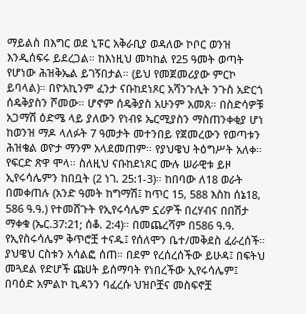ማይልስ በእግር ወደ ኒፑር አቅራቢያ ወዳለው ኮቦር ወንዝ እንዲሰፍሩ ይደረጋል። ከእነዚህ መካከል የ25 ዓመት ወጣት የሆነው ሕዝቅኤል ይገኝበታል። (ይህ የመጀመሪያው ምርኮ ይባላል)። በዮአኪንም ፈንታ ናቡከደነጾር አሻንጉሊት ንጉስ አድርጎ ሰዴቅያስን ሾመው። ሆኖም ሰዴቅያስ አሁንም አመጸ። በስድሳዎቹ አጋማሽ ዕድሜ ላይ ያለውን የነብዩ ኤርሚያስን ማስጠንቀቂያ ሆነ ከወንዝ ማዶ ላለፉት 7 ዓመታት መተንበይ የጀመረውን የወጣቱን ሕዝቄል ወዮታ ማንም አላደመጠም። የያህዌህ ትዕግሥት አለቀ። የፍርድ ጽዋ ሞላ። ስለዚህ ናቡከደነጾር ሙሉ ሠራዊቱ ይዞ ኢየሩሳሌምን ከበቧት (2 ነገ. 25:1-3)። ከበባው ለ18 ወራት በመቀጠሉ (አንድ ዓመት ከግማሽ፤ ከጥር 15, 588 እስከ ሰኔ18, 586 ዓ.ዓ.) የተመሸጉት የኢየሩሳሌም ኗሪዎች በረሃብና በበሽታ ማቀቁ (ኤር.37:21; ሰቆ. 2:4)። በመጨረሻም በ586 ዓ.ዓ. የኢየስሩሳሌም ቅጥሮቿ ተናዱ፤ የሰለሞን ቤተ/መቅደስ ፈራረሰች። ያህዌህ ርስቱን አሳልፎ ሰጠ። በደም የረሰረሰችው ይሁዳ፤ በፍትህ መጓደል የድሆች ጩሀት ይሰማባት የነበረችው ኢየሩሳሌም፤ በባዕድ አምልኮ ኪዳንን ባፈረሱ ህዝቦቿና መስፍኖቿ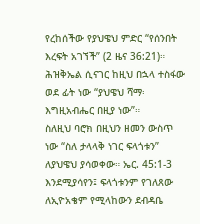የረከሰችው የያህዌህ ምድር “የሰንበት እረፍት አገኘች” (2 ዜና 36:21)። ሕዝቅኤል ሲናገር ከዚህ በኋላ ተስፋው ወደ ፊት ነው “ያህዌህ ሻማ፡ እግዚአብሔር በዚያ ነው”።
ስለዚህ ባሮክ በዚህን ዘመን ውስጥ ነው “ስለ ታላላቅ ነገር ፍላጎቱን” ለያህዌህ ያሳወቀው። ኤር. 45:1-3 እንደሚያሳየን፤ ፍላጎቱንም የገለጸው ለኢዮአቄም የሚላከውን ደብዳቤ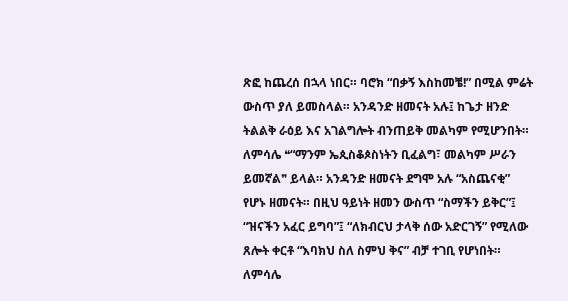ጽፎ ከጨረሰ በኋላ ነበር። ባሮክ “በቃኝ እስከመቼ!” በሚል ምሬት ውስጥ ያለ ይመስላል። አንዳንድ ዘመናት አሉ፤ ከጌታ ዘንድ ትልልቅ ራዕይ እና አገልግሎት ብንጠይቅ መልካም የሚሆንበት። ለምሳሌ ❝“ማንም ኤጲስቆጶስነትን ቢፈልግ፣ መልካም ሥራን ይመኛል❞ ይላል። አንዳንድ ዘመናት ደግሞ አሉ “አስጨናቂ” የሆኑ ዘመናት። በዚህ ዓይነት ዘመን ውስጥ “ስማችን ይቅር”፤ “ዝናችን አፈር ይግባ”፤ “ለክብርህ ታላቅ ሰው አድርገኝ” የሚለው ጸሎት ቀርቶ “እባክህ ስለ ስምህ ቅና” ብቻ ተገቢ የሆነበት። ለምሳሌ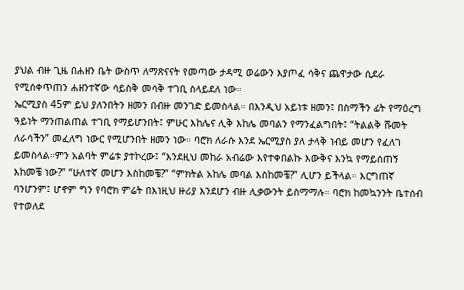ያህል ብዙ ጊዜ በሐዘን ቤት ውስጥ ለማጽናናት የመጣው ታዳሚ ወሬውን እያጦፈ ሳቅና ጨዋታው ሲደራ የሚሰቀጥጠን ሐዘንተኛው ሳይስቅ መሳቅ ተገቢ ስላይደለ ነው።
ኤርሚያስ 45ም ይህ ያለንበትን ዘመን በብዙ መንገድ ይመስላል። በእንዲህ አይነቱ ዘመን፤ በስማችን ፊት የማዕረግ ዓይነት ማንጠልጠል ተገቢ የማይሆንበት፤ ምሁር እከሌና ሊቅ እከሌ መባልን የማንፈልግበት፤ “ትልልቅ ሹመት ለራሳችን” መፈለግ ነውር የሚሆንበት ዘመን ነው። ባሮክ ለራሱ እንደ ኤርሚያስ ያለ ታላቅ ነብይ መሆን የፈለገ ይመስላል።ምን አልባት ምሬቱ ያተኮረው፤ “እንደዚህ መከራ አብሬው እየተቀበልኩ እውቅና እንኳ የማይሰጠኝ እከመቼ ነው?” “ሁለተኛ መሆን እስከመቼ?” “ምክትል አከሌ መባል እስከመቼ?” ሊሆን ይችላል። እርግጠኛ ባንሆንም፤ ሆኖም ግን የባሮክ ምሬት በእነዚህ ዙሪያ እንደሆን ብዙ ሊቃውንት ይስማማሉ። ባሮክ ከመኳንንት ቤተሰብ የተወለደ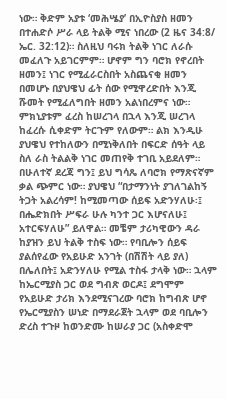ነው። ቅድም አያቱ ‘መሕሤያ’ በኢዮስያስ ዘመን በተሐድሶ ሥራ ላይ ትልቅ ሚና ነበረው (2 ዜና 34:8/ ኤር. 32:12)። ስለዚህ ባሩክ ትልቅ ነገር ለራሱ መፈለጉ አይገርምም። ሆኖም ግን ባሮክ የኖረበት ዘመን፤ ነገር የሚፈራርስበት አስጨናቂ ዘመን በመሆኑ በያህዌህ ፊት ሰው የሚዋረድበት እንጂ ሹመት የሚፈለግበት ዘመን አልነበረምና ነው። ምክኒያቱም ፈረስ ከሠረገላ በኋላ እንጂ ሠረገላ ከፈረሱ ሲቀድም ትርጉም የለውም። ልክ እንዲሁ ያህዌህ የተከለውን በሚነቅለበት በፍርድ ሰዓት ላይ ስለ ራስ ትልልቅ ነገር መጠየቅ ተገቢ አይደለም። በሁለተኛ ደረጃ ግን፤ ይህ ግሳጼ ለባሮክ የማጽናኛም ቃል ጭምር ነው። ያህዌህ “በታማንነት ያገለገልከኝ ትጋት አልረሳም! ከሚመጣው ሰይፍ አድንሃለሁ፡፤ በሔድክበት ሥፍራ ሁሉ ካንተ ጋር እሆናለሁ፤ አተርፍሃለሁ” ይለዋል። መቼም ታሪካዊውን ዳራ ከያዝን ይህ ትልቅ ተስፍ ነው። የባቢሎን ሰይፍ ያልሰየፈው የአይሁድ አንገት (በሽሽት ላይ ያለ) በሌለበት፤ አድንሃለሁ የሚል ተስፋ ታላቅ ነው። ኋላም ከኤርሚያስ ጋር ወደ ግብጽ ወርዶ፤ ደግሞም የአይሁድ ታሪክ እንደሚናገረው ባሮክ ከግብጽ ሆኖ የኤርሚያስን ሠነድ በማደራጀት ኋላም ወደ ባቢሎን ድረስ ተጉዞ ከወንድሙ ከሠራያ ጋር (አስቀድሞ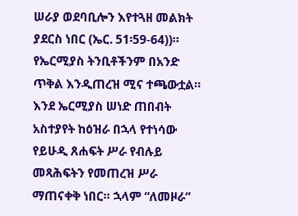ሠራያ ወደባቢሎን እየተጓዘ መልክት ያደርስ ነበር (ኤር. 51፡59-64))። የኤርሚያስ ትንቢቶችንም በአንድ ጥቅል እንዲጠረዝ ሚና ተጫውቷል። እንደ ኤርሚያስ ሠነድ ጠበብት አስተያየት ከዕዝራ በኋላ የተነሳው የይሁዲ ጸሐፍት ሥራ የብሉይ መጻሕፍትን የመጠረዝ ሥራ ማጠናቀቅ ነበር። ኋላም “ለመዞራ”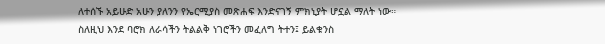ለተሰኙ አይሁድ አሁን ያለንን የኤርሚያስ መጽሐፍ እንድናገኝ ምክኒያት ሆኗል ማለት ነው።
ስለዚህ እንደ ባሮክ ለራሳችን ትልልቅ ነገሮችን መፈለግ ትተን፤ ይልቁንስ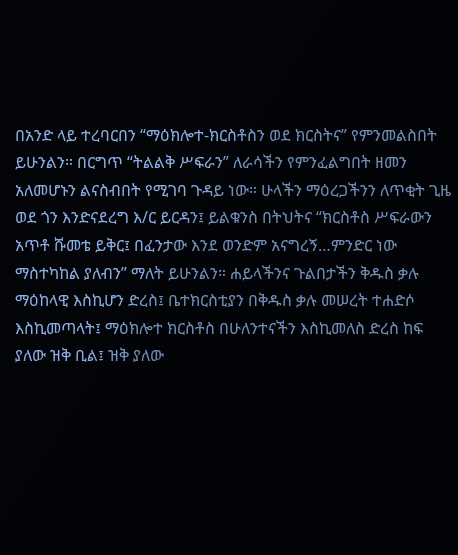በአንድ ላይ ተረባርበን “ማዕክሎተ-ክርስቶስን ወደ ክርስትና” የምንመልስበት ይሁንልን። በርግጥ “ትልልቅ ሥፍራን” ለራሳችን የምንፈልግበት ዘመን አለመሆኑን ልናስብበት የሚገባ ጉዳይ ነው። ሁላችን ማዕረጋችንን ለጥቂት ጊዜ ወደ ጎን እንድናደረግ እ/ር ይርዳን፤ ይልቁንስ በትህትና “ክርስቶስ ሥፍራውን አጥቶ ሹመቴ ይቅር፤ በፈንታው እንደ ወንድም አናግረኝ…ምንድር ነው ማስተካከል ያለብን” ማለት ይሁንልን። ሐይላችንና ጉልበታችን ቅዱስ ቃሉ ማዕከላዊ እስኪሆን ድረስ፤ ቤተክርስቲያን በቅዱስ ቃሉ መሠረት ተሐድሶ እስኪመጣላት፤ ማዕክሎተ ክርስቶስ በሁለንተናችን እስኪመለስ ድረስ ከፍ ያለው ዝቅ ቢል፤ ዝቅ ያለው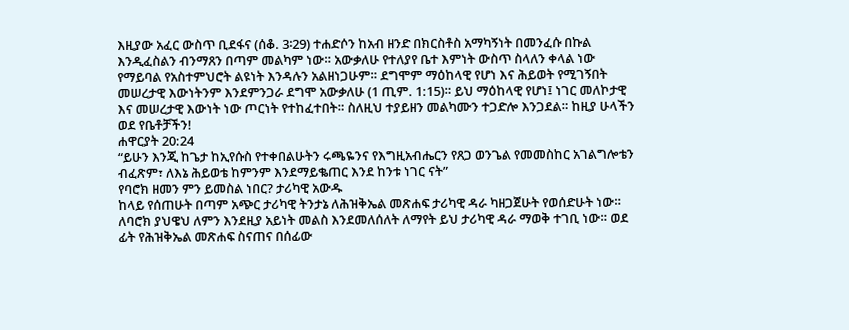እዚያው አፈር ውስጥ ቢደፋና (ሰቆ. 3፡29) ተሐድሶን ከአብ ዘንድ በክርስቶስ አማካኝነት በመንፈሱ በኩል እንዲፈስልን ብንማጸን በጣም መልካም ነው። አውቃለሁ የተለያየ ቤተ እምነት ውስጥ ስላለን ቀላል ነው የማይባል የአስተምህሮት ልዩነት እንዳሉን አልዘነጋሁም። ደግሞም ማዕከላዊ የሆነ እና ሕይወት የሚገኝበት መሠረታዊ እውነትንም እንደምንጋራ ደግሞ አውቃለሁ (1 ጢም. 1:15)። ይህ ማዕከላዊ የሆነ፤ ነገር መለኮታዊ እና መሠረታዊ እውነት ነው ጦርነት የተከፈተበት። ስለዚህ ተያይዘን መልካሙን ተጋድሎ እንጋደል። ከዚያ ሁላችን ወደ የቤቶቻችን!
ሐዋርያት 20:24
“ይሁን እንጂ ከጌታ ከኢየሱስ የተቀበልሁትን ሩጫዬንና የእግዚአብሔርን የጸጋ ወንጌል የመመስከር አገልግሎቴን ብፈጽም፣ ለእኔ ሕይወቴ ከምንም እንደማይቈጠር እንደ ከንቱ ነገር ናት”
የባሮክ ዘመን ምን ይመስል ነበር? ታሪካዊ አውዱ
ከላይ የሰጠሁት በጣም አጭር ታሪካዊ ትንታኔ ለሕዝቅኤል መጽሐፍ ታሪካዊ ዳራ ካዘጋጀሁት የወሰድሁት ነው። ለባሮክ ያህዌህ ለምን እንደዚያ አይነት መልስ እንደመለሰለት ለማየት ይህ ታሪካዊ ዳራ ማወቅ ተገቢ ነው። ወደ ፊት የሕዝቅኤል መጽሐፍ ስናጠና በሰፊው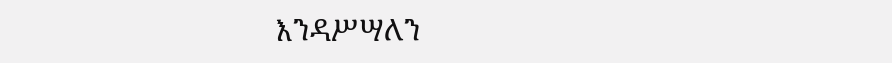እንዳሥሣለን